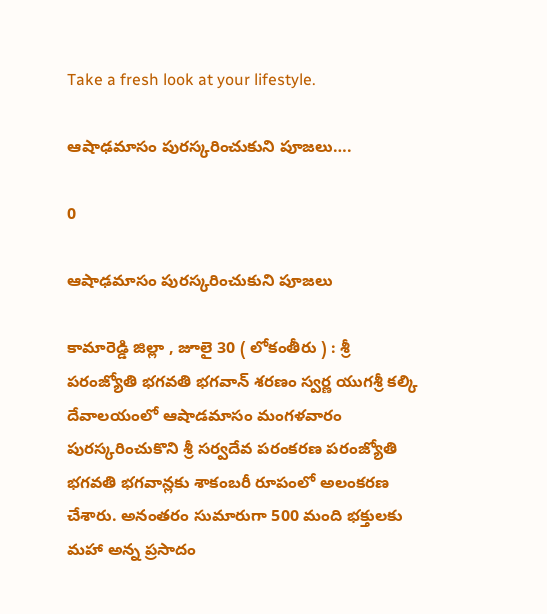Take a fresh look at your lifestyle.

ఆషాఢమాసం పురస్కరించుకుని పూజలు….

0

ఆషాఢమాసం పురస్కరించుకుని పూజలు

కామారెడ్డి జిల్లా , జూలై 30 ( లోకంతీరు ) : శ్రీ పరంజ్యోతి భగవతి భగవాన్ శరణం స్వర్ణ యుగశ్రీ కల్కి దేవాలయంలో ఆషాడమాసం మంగళవారం పురస్కరించుకొని శ్రీ సర్వదేవ పరంకరణ పరంజ్యోతి భగవతి భగవాన్లకు శాకంబరీ రూపంలో అలంకరణ చేశారు. అనంతరం సుమారుగా 500 మంది భక్తులకు మహా అన్న ప్రసాదం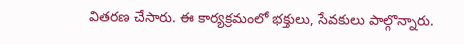వితరణ చేసారు. ఈ కార్యక్రమంలో భక్తులు, సేవకులు పాల్గొన్నారు.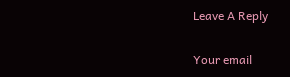Leave A Reply

Your email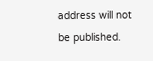address will not be published.